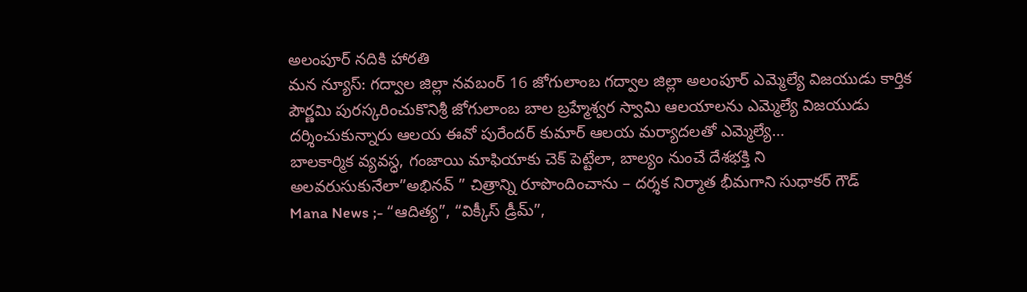అలంపూర్ నదికి హారతి
మన న్యూస్: గద్వాల జిల్లా నవబంర్ 16 జోగులాంబ గద్వాల జిల్లా అలంపూర్ ఎమ్మెల్యే విజయుడు కార్తిక పౌర్ణమి పురస్కరించుకొనిశ్రీ జోగులాంబ బాల బ్రహ్మేశ్వర స్వామి ఆలయాలను ఎమ్మెల్యే విజయుడు దర్శించుకున్నారు ఆలయ ఈవో పురేందర్ కుమార్ ఆలయ మర్యాదలతో ఎమ్మెల్యే…
బాలకార్మిక వ్యవస్ధ, గంజాయి మాఫియాకు చెక్ పెట్టేలా, బాల్యం నుంచే దేశభక్తి ని అలవరుసుకునేలా”అభినవ్ ” చిత్రాన్ని రూపొందించాను – దర్శక నిర్మాత భీమగాని సుధాకర్ గౌడ్
Mana News ;- “ఆదిత్య”, “విక్కీస్ డ్రీమ్”,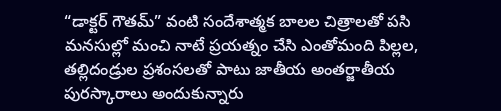“డాక్టర్ గౌతమ్” వంటి సందేశాత్మక బాలల చిత్రాలతో పసి మనసుల్లో మంచి నాటే ప్రయత్నం చేసి ఎంతోమంది పిల్లల, తల్లిదండ్రుల ప్రశంసలతో పాటు జాతీయ అంతర్జాతీయ పురస్కారాలు అందుకున్నారు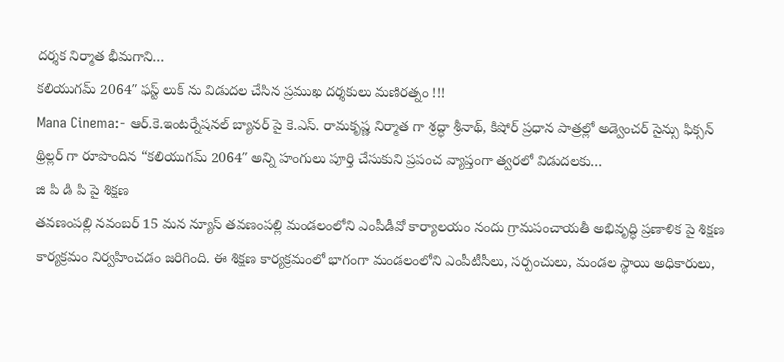దర్శక నిర్మాత భీమగాని…
కలియుగమ్ 2064″ ఫస్ట్ లుక్ ను విడుదల చేసిన ప్రముఖ దర్శకులు మణిరత్నం !!!
Mana Cinema:- ఆర్.కె.ఇంటర్నేషనల్ బ్యానర్ పై కె.ఎస్. రామకృష్ణ నిర్మాత గా శ్రద్ధా శ్రీనాథ్, కిషోర్ ప్రధాన పాత్రల్లో అడ్వెంచర్ సైన్సు ఫిక్సన్ థ్రిల్లర్ గా రూపొందిన “కలియుగమ్ 2064″ అన్ని హంగులు పూర్తి చేసుకుని ప్రపంచ వ్యాప్తంగా త్వరలో విడుదలకు…
జి పి డి పి పై శిక్షణ
తవణంపల్లి నవంబర్ 15 మన న్యూస్ తవణంపల్లి మండలంలోని ఎంపీడీవో కార్యాలయం నందు గ్రామపంచాయతీ అభివృద్ధి ప్రణాళిక పై శిక్షణ కార్యక్రమం నిర్వహించడం జరిగింది. ఈ శిక్షణ కార్యక్రమంలో భాగంగా మండలంలోని ఎంపీటీసీలు, సర్పంచులు, మండల స్థాయి అధికారులు,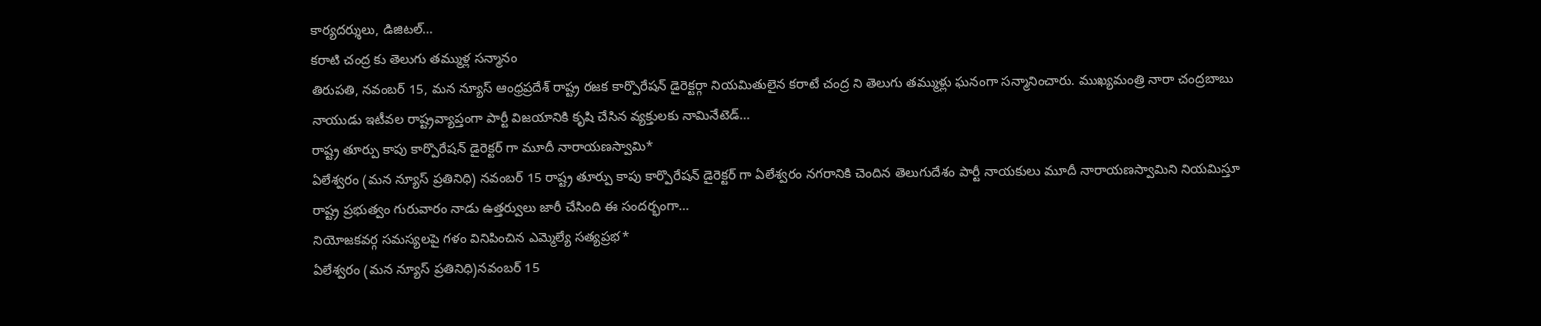కార్యదర్శులు, డిజిటల్…
కరాటి చంద్ర కు తెలుగు తమ్ముళ్ల సన్మానం
తిరుపతి, నవంబర్ 15, మన న్యూస్ ఆంధ్రప్రదేశ్ రాష్ట్ర రజక కార్పొరేషన్ డైరెక్టర్గా నియమితులైన కరాటే చంద్ర ని తెలుగు తమ్ముళ్లు ఘనంగా సన్మానించారు. ముఖ్యమంత్రి నారా చంద్రబాబు నాయుడు ఇటీవల రాష్ట్రవ్యాప్తంగా పార్టీ విజయానికి కృషి చేసిన వ్యక్తులకు నామినేటెడ్…
రాష్ట్ర తూర్పు కాపు కార్పొరేషన్ డైరెక్టర్ గా మూదీ నారాయణస్వామి*
ఏలేశ్వరం (మన న్యూస్ ప్రతినిధి) నవంబర్ 15 రాష్ట్ర తూర్పు కాపు కార్పొరేషన్ డైరెక్టర్ గా ఏలేశ్వరం నగరానికి చెందిన తెలుగుదేశం పార్టీ నాయకులు మూదీ నారాయణస్వామిని నియమిస్తూ రాష్ట్ర ప్రభుత్వం గురువారం నాడు ఉత్తర్వులు జారీ చేసింది ఈ సందర్భంగా…
నియోజకవర్గ సమస్యలపై గళం వినిపించిన ఎమ్మెల్యే సత్యప్రభ*
ఏలేశ్వరం (మన న్యూస్ ప్రతినిధి)నవంబర్ 15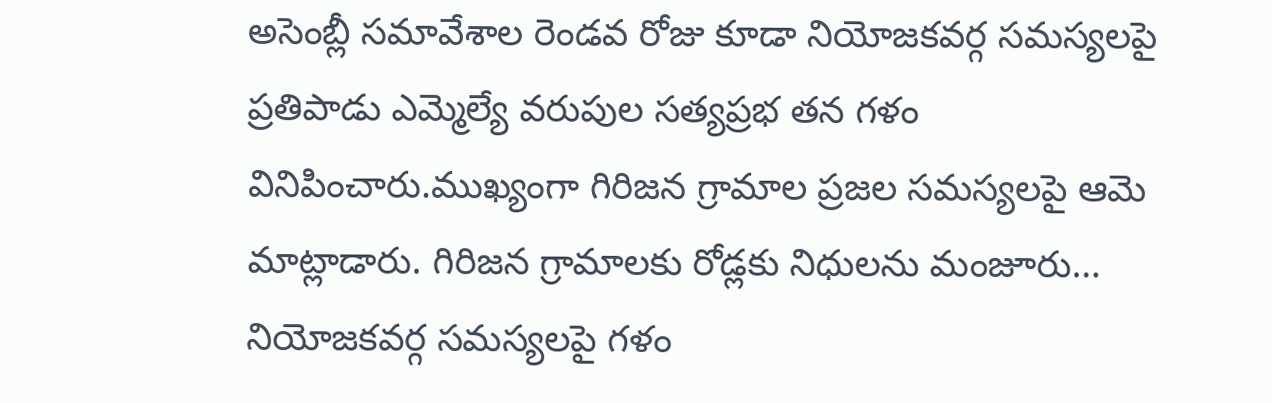అసెంబ్లీ సమావేశాల రెండవ రోజు కూడా నియోజకవర్గ సమస్యలపై ప్రతిపాడు ఎమ్మెల్యే వరుపుల సత్యప్రభ తన గళం వినిపించారు.ముఖ్యంగా గిరిజన గ్రామాల ప్రజల సమస్యలపై ఆమె మాట్లాడారు. గిరిజన గ్రామాలకు రోడ్లకు నిధులను మంజూరు…
నియోజకవర్గ సమస్యలపై గళం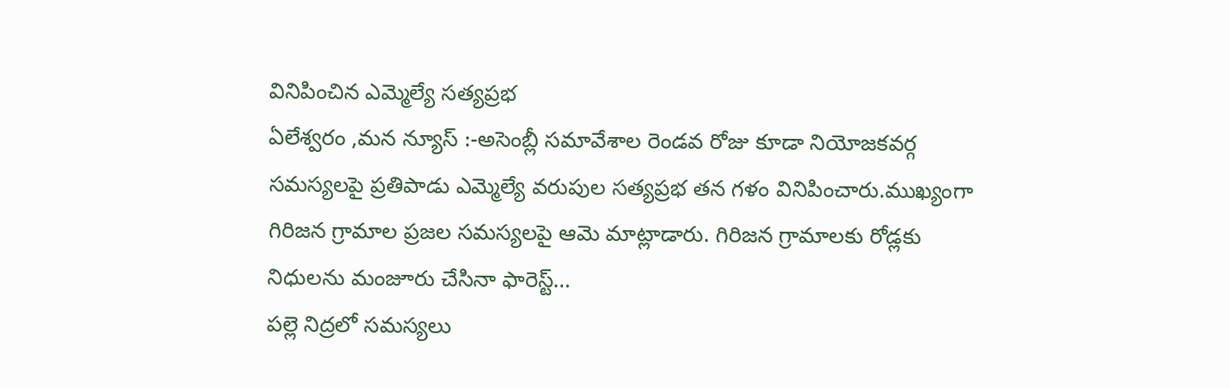వినిపించిన ఎమ్మెల్యే సత్యప్రభ
ఏలేశ్వరం ,మన న్యూస్ :-అసెంబ్లీ సమావేశాల రెండవ రోజు కూడా నియోజకవర్గ సమస్యలపై ప్రతిపాడు ఎమ్మెల్యే వరుపుల సత్యప్రభ తన గళం వినిపించారు.ముఖ్యంగా గిరిజన గ్రామాల ప్రజల సమస్యలపై ఆమె మాట్లాడారు. గిరిజన గ్రామాలకు రోడ్లకు నిధులను మంజూరు చేసినా ఫారెస్ట్…
పల్లె నిద్రలో సమస్యలు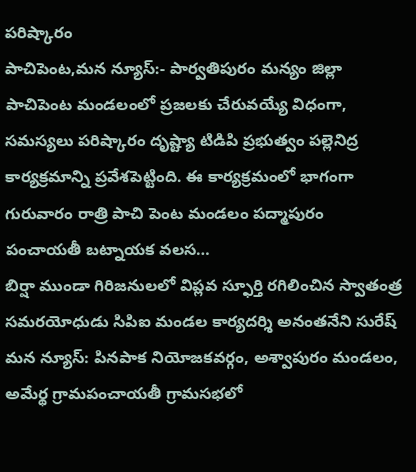పరిష్కారం
పాచిపెంట,మన న్యూస్:- పార్వతిపురం మన్యం జిల్లా పాచిపెంట మండలంలో ప్రజలకు చేరువయ్యే విధంగా, సమస్యలు పరిష్కారం దృష్ట్యా టిడిపి ప్రభుత్వం పల్లెనిద్ర కార్యక్రమాన్ని ప్రవేశపెట్టింది. ఈ కార్యక్రమంలో భాగంగా గురువారం రాత్రి పాచి పెంట మండలం పద్మాపురం పంచాయతీ బట్నాయక వలస…
బిర్షా ముండా గిరిజనులలో విప్లవ స్ఫూర్తి రగిలించిన స్వాతంత్ర సమరయోధుడు సిపిఐ మండల కార్యదర్శి అనంతనేని సురేష్
మన న్యూస్: పినపాక నియోజకవర్గం, అశ్వాపురం మండలం, అమేర్థ గ్రామపంచాయతీ గ్రామసభలో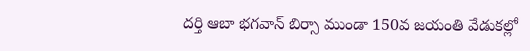దర్తి ఆబా భగవాన్ బిర్సా ముండా 150వ జయంతి వేడుకల్లో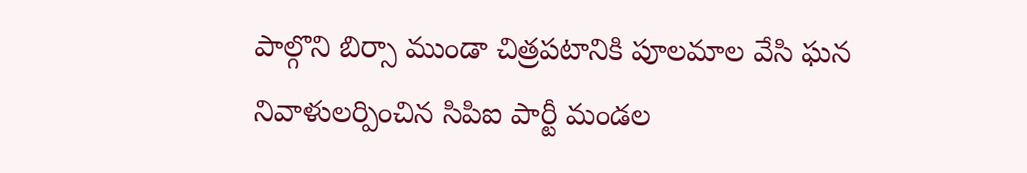పాల్గొని బిర్సా ముండా చిత్రపటానికి పూలమాల వేసి ఘన నివాళులర్పించిన సిపిఐ పార్టీ మండల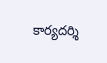కార్యదర్శి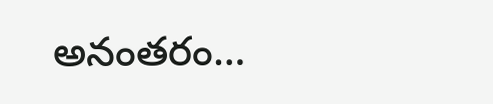అనంతరం…